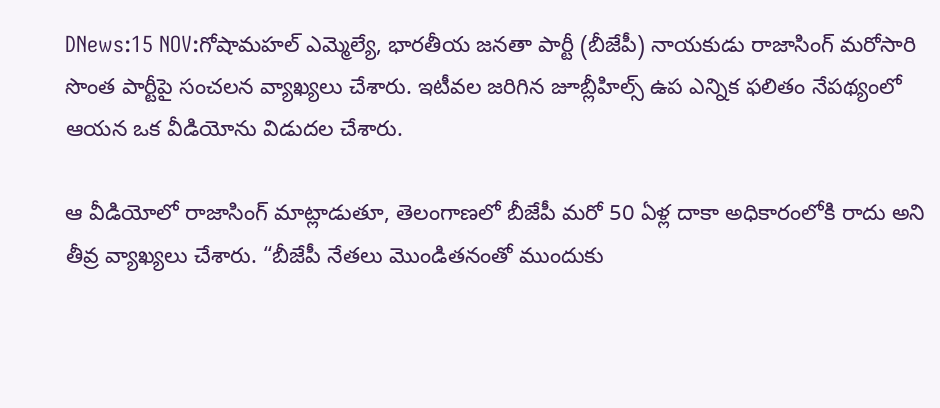DNews:15 NOV:గోషామహల్ ఎమ్మెల్యే, భారతీయ జనతా పార్టీ (బీజేపీ) నాయకుడు రాజాసింగ్ మరోసారి సొంత పార్టీపై సంచలన వ్యాఖ్యలు చేశారు. ఇటీవల జరిగిన జూబ్లీహిల్స్ ఉప ఎన్నిక ఫలితం నేపథ్యంలో ఆయన ఒక వీడియోను విడుదల చేశారు.

ఆ వీడియోలో రాజాసింగ్ మాట్లాడుతూ, తెలంగాణలో బీజేపీ మరో 50 ఏళ్ల దాకా అధికారంలోకి రాదు అని తీవ్ర వ్యాఖ్యలు చేశారు. “బీజేపీ నేతలు మొండితనంతో ముందుకు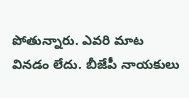పోతున్నారు. ఎవరి మాట వినడం లేదు. బీజేపీ నాయకులు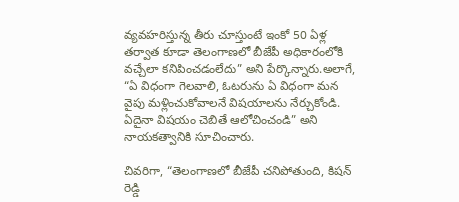వ్యవహరిస్తున్న తీరు చూస్తుంటే ఇంకో 50 ఏళ్ల తర్వాత కూడా తెలంగాణలో బీజేపీ అధికారంలోకి వచ్చేలా కనిపించడంలేదు” అని పేర్కొన్నారు.అలాగే, “ఏ విధంగా గెలవాలి, ఓటరును ఏ విధంగా మన వైపు మళ్లించుకోవాలనే విషయాలను నేర్చుకోండి. ఏదైనా విషయం చెబితే ఆలోచించండి” అని నాయకత్వానికి సూచించారు.

చివరిగా, “తెలంగాణలో బీజేపీ చనిపోతుంది, కిషన్ రెడ్డి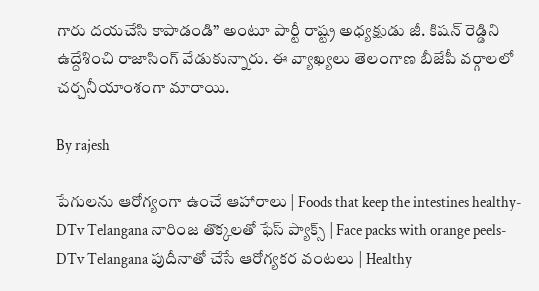గారు దయచేసి కాపాడండి” అంటూ పార్టీ రాష్ట్ర అధ్యక్షుడు జీ. కిషన్ రెడ్డిని ఉద్దేశించి రాజాసింగ్ వేడుకున్నారు. ఈ వ్యాఖ్యలు తెలంగాణ బీజేపీ వర్గాలలో చర్చనీయాంశంగా మారాయి.

By rajesh

పేగులను ఆరోగ్యంగా ఉంచే ఆహారాలు | Foods that keep the intestines healthy-DTv Telangana నారింజ తొక్కలతో ఫేస్ ప్యాక్స్ | Face packs with orange peels-DTv Telangana పుదీనాతో చేసే ఆరోగ్యకర వంటలు | Healthy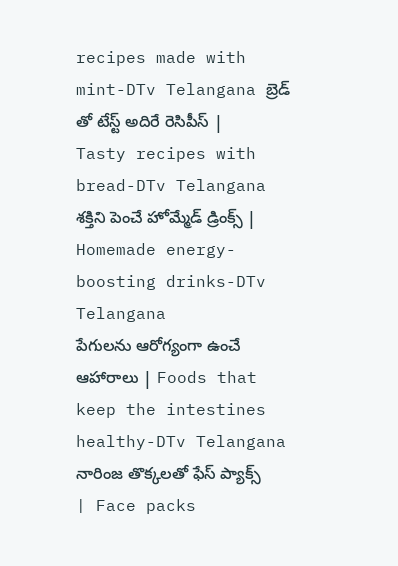recipes made with mint-DTv Telangana బ్రెడ్ తో టేస్ట్ అదిరే రెసిపీస్ | Tasty recipes with bread-DTv Telangana శక్తిని పెంచే హోమ్మేడ్ డ్రింక్స్ | Homemade energy-boosting drinks-DTv Telangana
పేగులను ఆరోగ్యంగా ఉంచే ఆహారాలు | Foods that keep the intestines healthy-DTv Telangana నారింజ తొక్కలతో ఫేస్ ప్యాక్స్ | Face packs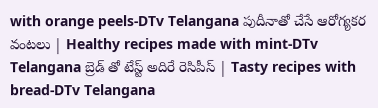with orange peels-DTv Telangana పుదీనాతో చేసే ఆరోగ్యకర వంటలు | Healthy recipes made with mint-DTv Telangana బ్రెడ్ తో టేస్ట్ అదిరే రెసిపీస్ | Tasty recipes with bread-DTv Telangana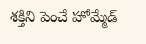శక్తిని పెంచే హోమ్మేడ్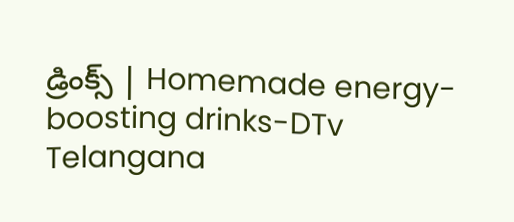డ్రింక్స్ | Homemade energy-boosting drinks-DTv Telangana